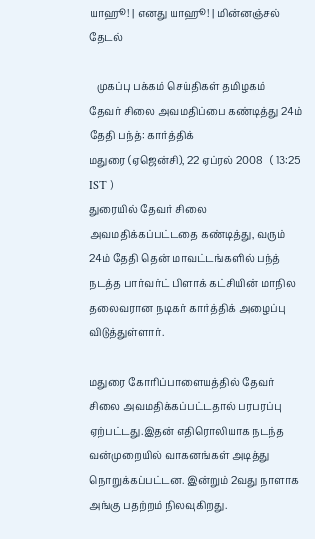யாஹூ! | எனது யாஹூ! | மின்னஞ்சல்
தேடல்

   முகப்பு பக்கம் செய்திகள் தமிழகம்
தேவர் சிலை அவமதிப்பை கண்டித்து 24ம் தேதி பந்த்: கார்த்திக்
மதுரை (ஏஜென்சி), 22 ஏப்ரல் 2008   ( 13:25 IST )
துரையில் தேவர் சிலை அவமதிக்கப்பட்டதை கண்டித்து, வரும் 24ம் தேதி தென் மாவட்டங்களில் பந்த் நடத்த பார்வர்ட் பிளாக் கட்சியின் மாநில தலைவரான நடிகர் கார்த்திக் அழைப்பு விடுத்துள்ளார்.

மதுரை கோரிப்பாளையத்தில் தேவர் சிலை அவமதிக்கப்பட்டதால் பரபரப்பு ஏற்பட்டது.இதன் எதிரொலியாக நடந்த வன்முறையில் வாகனங்கள் அடித்து நொறுக்கப்பட்டன. இன்றும் 2வது நாளாக அங்கு பதற்றம் நிலவுகிறது.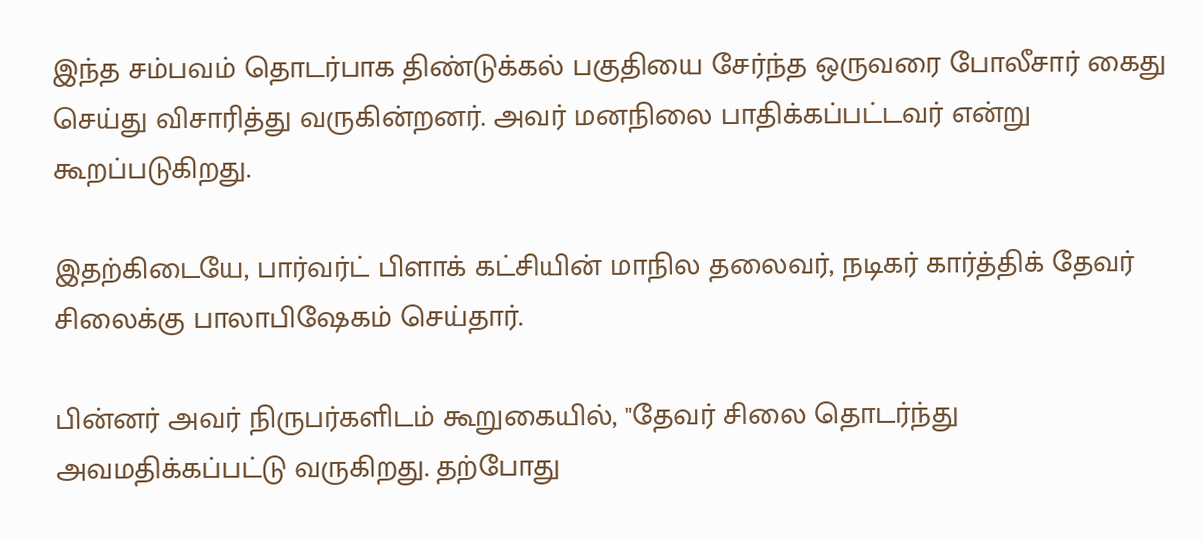இந்த சம்பவம் தொடர்பாக திண்டுக்கல் பகுதியை சேர்ந்த ஒருவரை போலீசார் கைது செய்து விசாரித்து வருகின்றனர். அவர் மனநிலை பாதிக்கப்பட்டவர் என்று கூறப்படுகிறது.

இதற்கிடையே, பார்வர்ட் பிளாக் கட்சியின் மாநில தலைவர், நடிகர் கார்த்திக் தேவர் சிலைக்கு பாலாபிஷேகம் செய்தார்.

பின்னர் அவர் நிருபர்களிடம் கூறுகையில், "தேவர் சிலை தொடர்ந்து அவமதிக்கப்பட்டு வருகிறது. தற்போது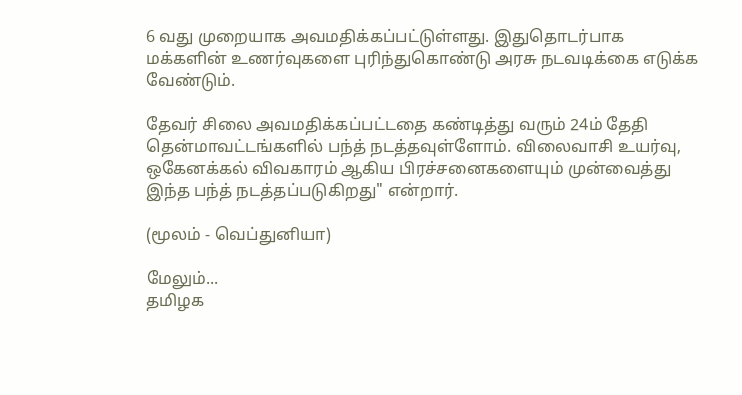6 வது முறையாக அவமதிக்கப்பட்டுள்ளது. இதுதொடர்பாக மக்களின் உணர்வுகளை புரிந்துகொண்டு அரசு நடவடிக்க‌ை எடுக்க வேண்டும்.

தேவர் சிலை அவமதிக்கப்பட்டதை கண்டித்து வரும் 24ம் தேதி தென்மாவட்டங்களில் பந்த் நடத்தவுள்ளோம். விலைவாசி உயர்வு, ஒகேனக்கல் விவகாரம் ஆகிய பிரச்சனைகளையும் முன்வைத்து இந்த பந்த் நடத்தப்படுகிறது" என்றார்.

(மூலம் - வெப்துனியா)

மேலும்...
தமிழக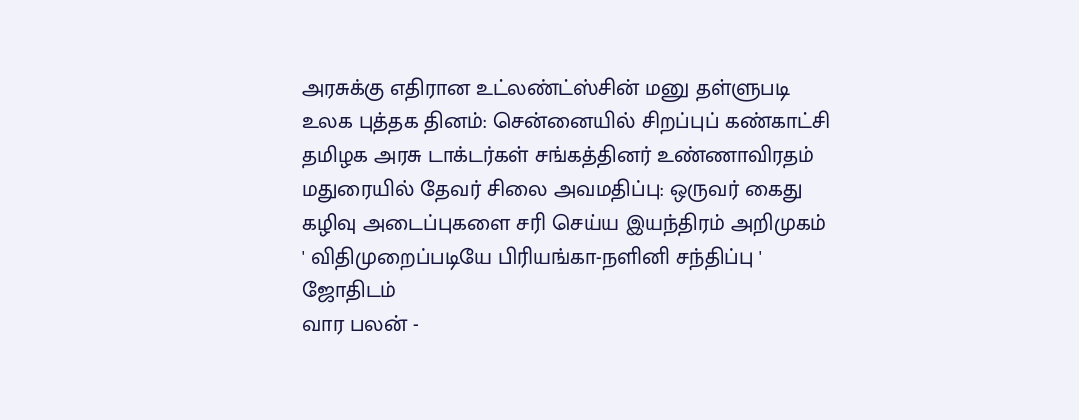அரசுக்கு எதிரான உட்லண்ட்ஸ்சின் மனு தள்ளுபடி
உலக பு‌த்தக‌ ‌தின‌ம்: சென்னையில் சிறப்புப் கண்காட்சி
தமிழக அரசு டாக்டர்கள் சங்கத்தினர் உண்ணாவிரதம்
மதுரையில் தேவர் சிலை அவமதிப்பு: ஒருவர் கைது
கழிவு அடைப்புகளை சரி செய்ய இயந்திரம் அ‌றிமுக‌ம்
' விதிமுறைப்படியே பிரியங்கா-நளினி சந்திப்பு '
ஜோதிடம்
வார பலன் -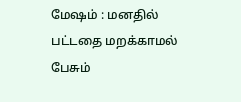மேஷம் : மனதில் பட்டதை மறக்காமல் பேசும்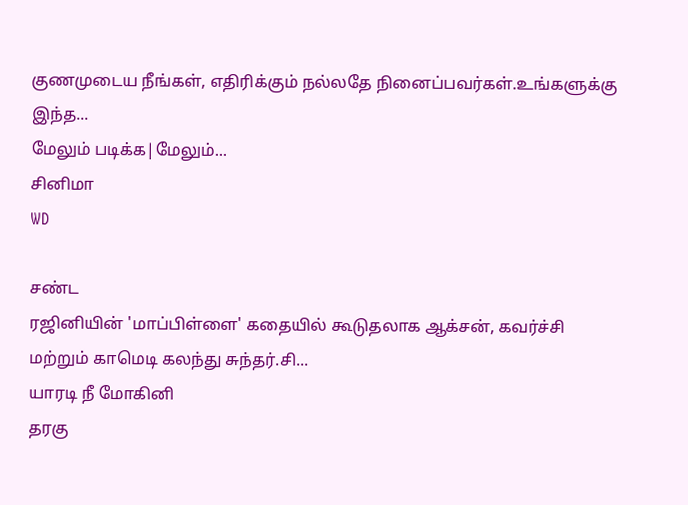குணமுடைய நீங்கள், எதிரிக்கும் நல்லதே நினைப்பவர்கள்.உங்களுக்கு இந்த...
மேலும் படிக்க|மேலும்...
சினிமா
WD

சண்ட
ரஜினியின் 'மாப்பிள்ளை' கதையில் கூடுதலாக ஆக்சன், கவர்ச்சி மற்றும் காமெடி கலந்து சுந்தர்.சி...
யாரடி ‌நீ மோ‌கி‌னி
தரகு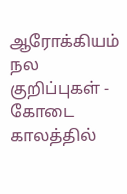ஆரோக்கியம்
நல குறிப்புகள் - கோடை காலத்தில்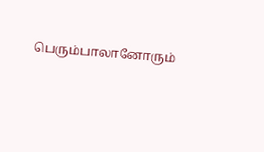பெரும்பாலானோரும்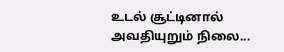உடல் சூட்டினால் அவதியுறும் நிலை...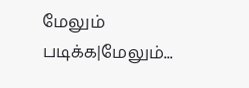மேலும் படிக்க|மேலும்...